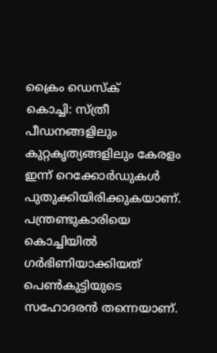ക്രൈം ഡെസ്ക്
കൊച്ചി: സ്ത്രീ പീഡനങ്ങളിലും കുറ്റകൃത്യങ്ങളിലും കേരളം ഇന്ന് റെക്കോർഡുകൾ പുതുക്കിയിരിക്കുകയാണ്. പന്ത്രണ്ടുകാരിയെ കൊച്ചിയിൽ ഗർഭിണിയാക്കിയത് പെൺകുട്ടിയുടെ സഹോദരൻ തന്നെയാണ്.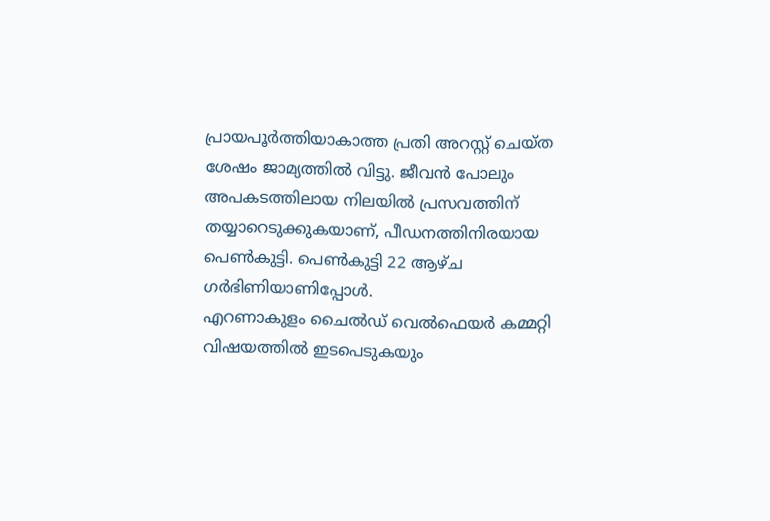പ്രായപൂർത്തിയാകാത്ത പ്രതി അറസ്റ്റ് ചെയ്ത ശേഷം ജാമ്യത്തിൽ വിട്ടു. ജീവൻ പോലും അപകടത്തിലായ നിലയിൽ പ്രസവത്തിന് തയ്യാറെടുക്കുകയാണ്, പീഡനത്തിനിരയായ പെൺകുട്ടി. പെൺകുട്ടി 22 ആഴ്ച ഗർഭിണിയാണിപ്പോൾ.
എറണാകുളം ചൈൽഡ് വെൽഫെയർ കമ്മറ്റി വിഷയത്തിൽ ഇടപെടുകയും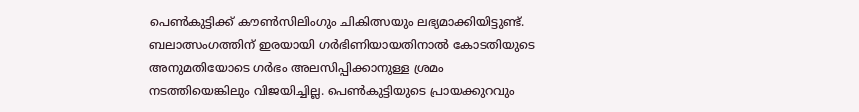പെൺകുട്ടിക്ക് കൗൺസിലിംഗും ചികിത്സയും ലഭ്യമാക്കിയിട്ടുണ്ട്. ബലാത്സംഗത്തിന് ഇരയായി ഗർഭിണിയായതിനാൽ കോടതിയുടെ അനുമതിയോടെ ഗർഭം അലസിപ്പിക്കാനുള്ള ശ്രമം നടത്തിയെങ്കിലും വിജയിച്ചില്ല. പെൺകുട്ടിയുടെ പ്രായക്കുറവും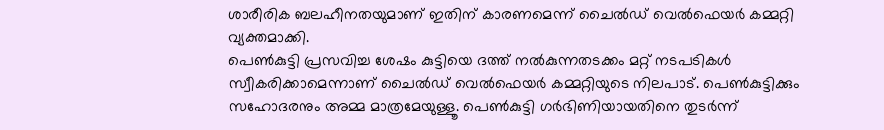ശാരീരിക ബലഹീനതയുമാണ് ഇതിന് കാരണമെന്ന് ചൈൽഡ് വെൽഫെയർ കമ്മറ്റി വ്യക്തമാക്കി.
പെൺകുട്ടി പ്രസവിച്ച ശേഷം കുട്ടിയെ ദത്ത് നൽകുന്നതടക്കം മറ്റ് നടപടികൾ സ്വീകരിക്കാമെന്നാണ് ചൈൽഡ് വെൽഫെയർ കമ്മറ്റിയുടെ നിലപാട്. പെൺകുട്ടിക്കും സഹോദരനും അമ്മ മാത്രമേയുള്ളൂ. പെൺകുട്ടി ഗർഭിണിയായതിനെ തുടർന്ന്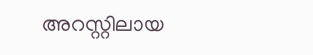അറസ്റ്റിലായ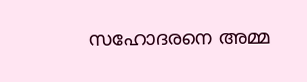സഹോദരനെ അമ്മ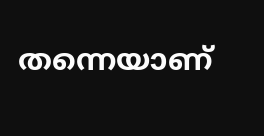തന്നെയാണ്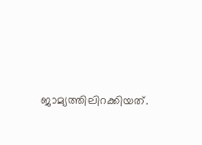ജാമ്യത്തിലിറക്കിയത്.